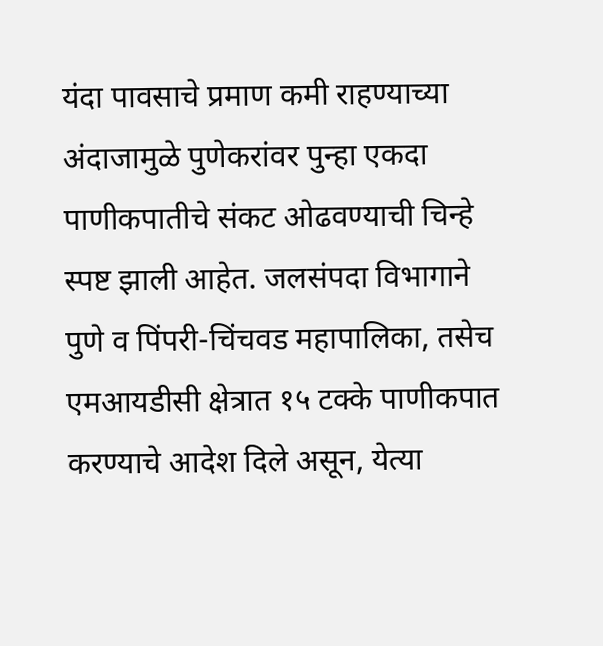यंदा पावसाचे प्रमाण कमी राहण्याच्या अंदाजामुळे पुणेकरांवर पुन्हा एकदा पाणीकपातीचे संकट ओढवण्याची चिन्हे स्पष्ट झाली आहेत. जलसंपदा विभागाने पुणे व पिंपरी-चिंचवड महापालिका, तसेच एमआयडीसी क्षेत्रात १५ टक्के पाणीकपात करण्याचे आदेश दिले असून, येत्या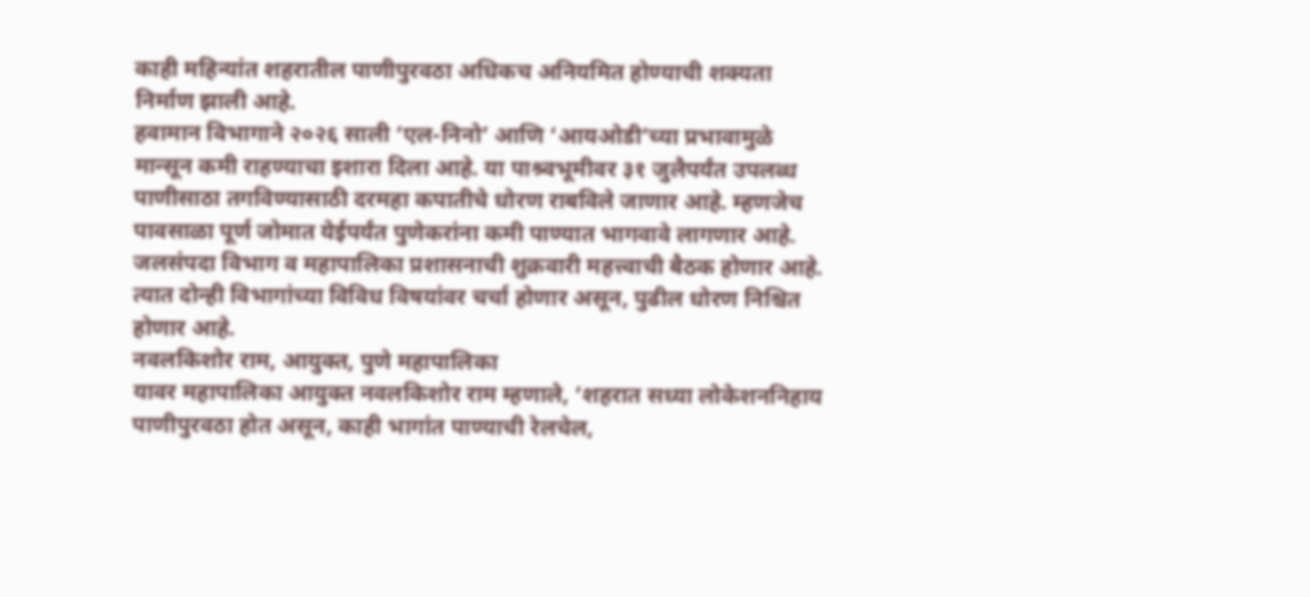काही महिन्यांत शहरातील पाणीपुरवठा अधिकच अनियमित होण्याची शक्यता निर्माण झाली आहे.
हवामान विभागाने २०२६ साली ‘एल-निनो’ आणि ‘आयओडी’च्या प्रभावामुळे मान्सून कमी राहण्याचा इशारा दिला आहे. या पाश्र्वभूमीवर ३१ जुलैपर्यंत उपलब्ध पाणीसाठा तगविण्यासाठी दरमहा कपातीचे धोरण राबविले जाणार आहे. म्हणजेच पावसाळा पूर्ण जोमात येईपर्यंत पुणेकरांना कमी पाण्यात भागवावे लागणार आहे.
जलसंपदा विभाग व महापालिका प्रशासनाची शुक्रवारी महत्त्वाची बैठक होणार आहे. त्यात दोन्ही विभागांच्या विविध विषयांवर चर्चा होणार असून, पुढील धोरण निश्चित होणार आहे.
नवलकिशोर राम, आयुक्त, पुणे महापालिका
यावर महापालिका आयुक्त नवलकिशोर राम म्हणाले, ‘शहरात सध्या लोकेशननिहाय पाणीपुरवठा होत असून, काही भागांत पाण्याची रेलचेल,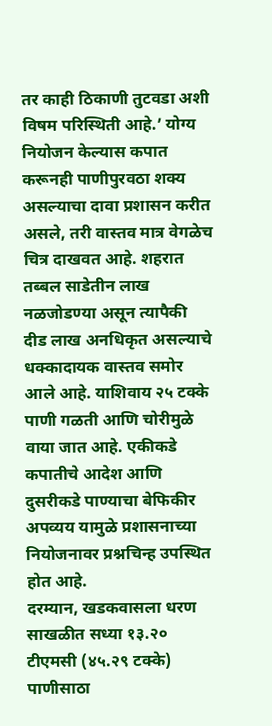तर काही ठिकाणी तुटवडा अशी विषम परिस्थिती आहे.’ योग्य नियोजन केल्यास कपात करूनही पाणीपुरवठा शक्य असल्याचा दावा प्रशासन करीत असले, तरी वास्तव मात्र वेगळेच चित्र दाखवत आहे. शहरात तब्बल साडेतीन लाख नळजोडण्या असून त्यापैकी दीड लाख अनधिकृत असल्याचे धक्कादायक वास्तव समोर आले आहे. याशिवाय २५ टक्के पाणी गळती आणि चोरीमुळे वाया जात आहे. एकीकडे कपातीचे आदेश आणि दुसरीकडे पाण्याचा बेफिकीर अपव्यय यामुळे प्रशासनाच्या नियोजनावर प्रश्नचिन्ह उपस्थित होत आहे.
दरम्यान, खडकवासला धरण साखळीत सध्या १३.२० टीएमसी (४५.२९ टक्के) पाणीसाठा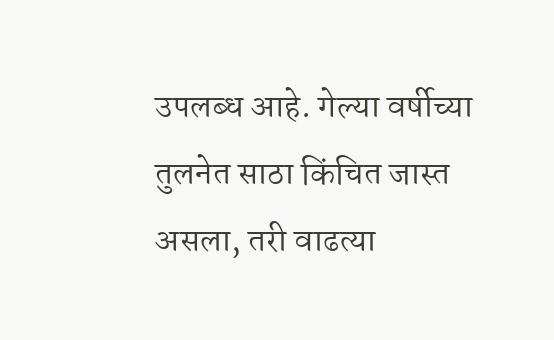उपलब्ध आहे. गेल्या वर्षीच्या तुलनेत साठा किंचित जास्त असला, तरी वाढत्या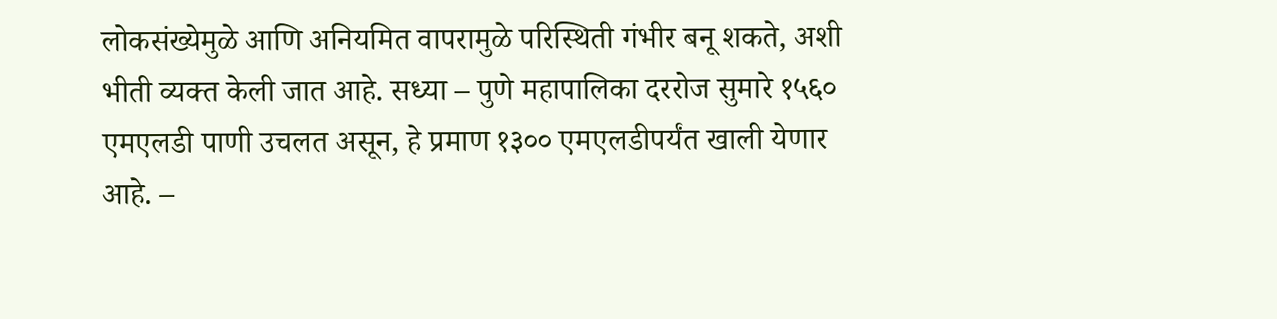लोकसंख्येमुळे आणि अनियमित वापरामुळे परिस्थिती गंभीर बनू शकते, अशी भीती व्यक्त केली जात आहे. सध्या – पुणे महापालिका दररोज सुमारे १५६० एमएलडी पाणी उचलत असून, हे प्रमाण १३०० एमएलडीपर्यंत खाली येणार आहे. –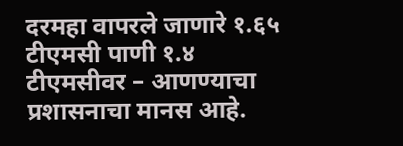दरमहा वापरले जाणारे १.६५ टीएमसी पाणी १.४ टीएमसीवर – आणण्याचा प्रशासनाचा मानस आहे.